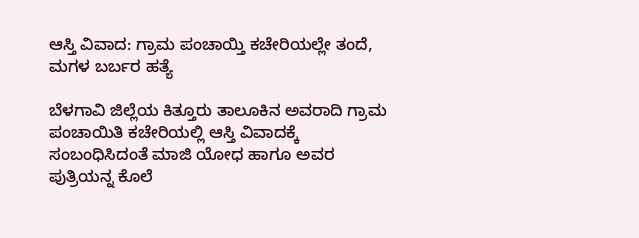ಆಸ್ತಿ ವಿವಾದ: ಗ್ರಾಮ ಪಂಚಾಯ್ತಿ ಕಚೇರಿಯಲ್ಲೇ ತಂದೆ, ಮಗಳ ಬರ್ಬರ ಹತ್ಯೆ

ಬೆಳಗಾವಿ ಜಿಲ್ಲೆಯ ಕಿತ್ತೂರು ತಾಲೂಕಿನ ಅವರಾದಿ ಗ್ರಾಮ ಪಂಚಾಯಿತಿ ಕಚೇರಿಯಲ್ಲಿ ಆಸ್ತಿ ವಿವಾದಕ್ಕೆ ಸಂಬಂಧಿಸಿದಂತೆ ಮಾಜಿ ಯೋಧ ಹಾಗೂ ಅವರ ಪುತ್ರಿಯನ್ನ ಕೊಲೆ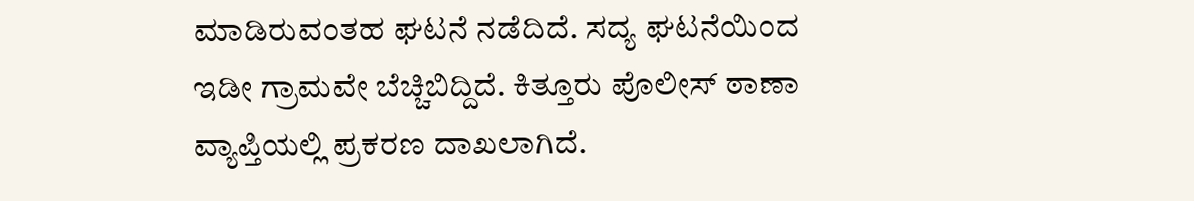ಮಾಡಿರುವಂತಹ ಘಟನೆ ನಡೆದಿದೆ. ಸದ್ಯ ಘಟನೆಯಿಂದ ಇಡೀ ಗ್ರಾಮವೇ ಬೆಚ್ಚಿಬಿದ್ದಿದೆ. ಕಿತ್ತೂರು ಪೊಲೀಸ್ ಠಾಣಾ ವ್ಯಾಪ್ತಿಯಲ್ಲಿ ಪ್ರಕರಣ ದಾಖಲಾಗಿದೆ.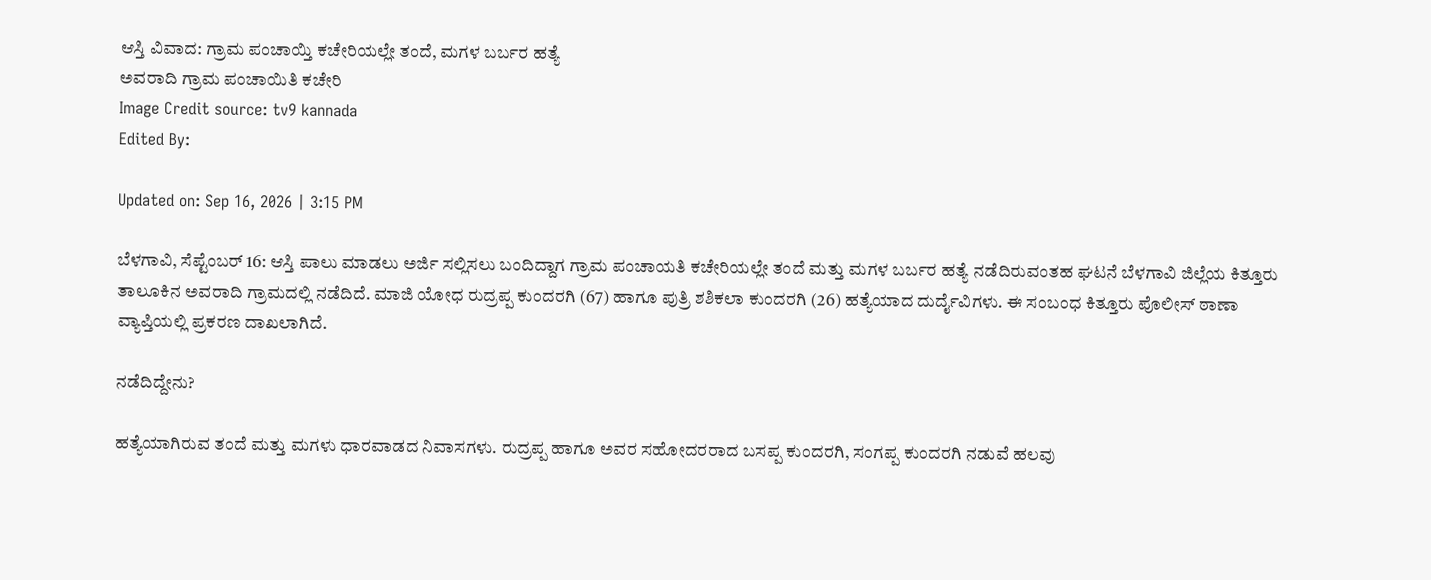ಆಸ್ತಿ ವಿವಾದ: ಗ್ರಾಮ ಪಂಚಾಯ್ತಿ ಕಚೇರಿಯಲ್ಲೇ ತಂದೆ, ಮಗಳ ಬರ್ಬರ ಹತ್ಯೆ
ಅವರಾದಿ ಗ್ರಾಮ ಪಂಚಾಯಿತಿ ಕಚೇರಿ
Image Credit source: tv9 kannada
Edited By:

Updated on: Sep 16, 2026 | 3:15 PM

ಬೆಳಗಾವಿ, ಸೆಪ್ಟೆಂಬರ್ 16: ಆಸ್ತಿ ಪಾಲು ಮಾಡಲು ಅರ್ಜಿ ಸಲ್ಲಿಸಲು ಬಂದಿದ್ದಾಗ ಗ್ರಾಮ ಪಂಚಾಯತಿ ಕಚೇರಿಯಲ್ಲೇ ತಂದೆ ಮತ್ತು ಮಗಳ ಬರ್ಬರ ಹತ್ಯೆ ನಡೆದಿರುವಂತಹ ಘಟನೆ ಬೆಳಗಾವಿ ಜಿಲ್ಲೆಯ ಕಿತ್ತೂರು ತಾಲೂಕಿನ ಅವರಾದಿ ಗ್ರಾಮದಲ್ಲಿ ನಡೆದಿದೆ. ಮಾಜಿ ಯೋಧ ರುದ್ರಪ್ಪ ಕುಂದರಗಿ (67) ಹಾಗೂ ಪುತ್ರಿ ಶಶಿಕಲಾ ಕುಂದರಗಿ (26) ಹತ್ಯೆಯಾದ ದುರ್ದೈವಿಗಳು. ಈ ಸಂಬಂಧ ಕಿತ್ತೂರು ಪೊಲೀಸ್ ಠಾಣಾ ವ್ಯಾಪ್ತಿಯಲ್ಲಿ ಪ್ರಕರಣ ದಾಖಲಾಗಿದೆ.

ನಡೆದಿದ್ದೇನು?

ಹತ್ಯೆಯಾಗಿರುವ ತಂದೆ ಮತ್ತು ಮಗಳು ಧಾರವಾಡದ ನಿವಾಸಗಳು. ರುದ್ರಪ್ಪ ಹಾಗೂ ಅವರ ಸಹೋದರರಾದ ಬಸಪ್ಪ ಕುಂದರಗಿ, ಸಂಗಪ್ಪ ಕುಂದರಗಿ ನಡುವೆ ಹಲವು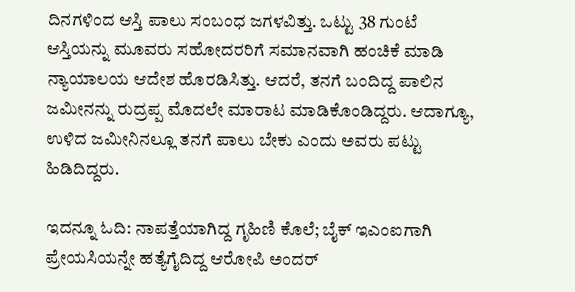ದಿನಗಳಿಂದ ಆಸ್ತಿ ಪಾಲು ಸಂಬಂಧ ಜಗಳವಿತ್ತು. ಒಟ್ಟು 38 ಗುಂಟೆ ಆಸ್ತಿಯನ್ನು ಮೂವರು ಸಹೋದರರಿಗೆ ಸಮಾನವಾಗಿ ಹಂಚಿಕೆ ಮಾಡಿ ನ್ಯಾಯಾಲಯ ಆದೇಶ ಹೊರಡಿಸಿತ್ತು. ಆದರೆ, ತನಗೆ ಬಂದಿದ್ದ ಪಾಲಿನ ಜಮೀನನ್ನು ರುದ್ರಪ್ಪ ಮೊದಲೇ ಮಾರಾಟ ಮಾಡಿಕೊಂಡಿದ್ದರು. ಆದಾಗ್ಯೂ, ಉಳಿದ ಜಮೀನಿನಲ್ಲೂ ತನಗೆ ಪಾಲು ಬೇಕು ಎಂದು ಅವರು ಪಟ್ಟು ಹಿಡಿದಿದ್ದರು.

ಇದನ್ನೂ ಓದಿ: ನಾಪತ್ತೆಯಾಗಿದ್ದ ಗೃಹಿಣಿ ಕೊಲೆ; ಬೈಕ್ ಇಎಂಐಗಾಗಿ ಪ್ರೇಯಸಿಯನ್ನೇ ಹತ್ಯೆಗೈದಿದ್ದ ಆರೋಪಿ ಅಂದರ್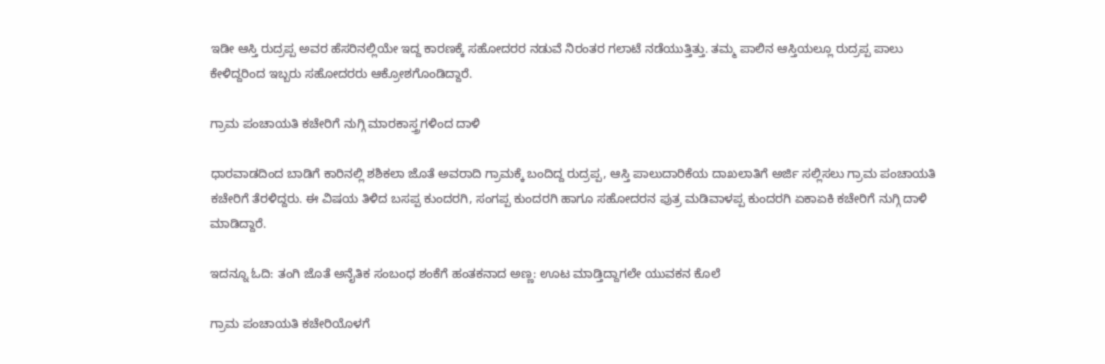ಇಡೀ ಆಸ್ತಿ ರುದ್ರಪ್ಪ ಅವರ ಹೆಸರಿನಲ್ಲಿಯೇ ಇದ್ದ ಕಾರಣಕ್ಕೆ ಸಹೋದರರ ನಡುವೆ ನಿರಂತರ ಗಲಾಟೆ ನಡೆಯುತ್ತಿತ್ತು. ತಮ್ಮ ಪಾಲಿನ ಆಸ್ತಿಯಲ್ಲೂ ರುದ್ರಪ್ಪ ಪಾಲು ಕೇಳಿದ್ದರಿಂದ ಇಬ್ಬರು ಸಹೋದರರು ಆಕ್ರೋಶಗೊಂಡಿದ್ದಾರೆ.

ಗ್ರಾಮ ಪಂಚಾಯತಿ ಕಚೇರಿಗೆ ನುಗ್ಗಿ ಮಾರಕಾಸ್ತ್ರಗಳಿಂದ ದಾಳಿ

ಧಾರವಾಡದಿಂದ ಬಾಡಿಗೆ ಕಾರಿನಲ್ಲಿ ಶಶಿಕಲಾ ಜೊತೆ ಅವರಾದಿ ಗ್ರಾಮಕ್ಕೆ ಬಂದಿದ್ದ ರುದ್ರಪ್ಪ, ಆಸ್ತಿ ಪಾಲುದಾರಿಕೆಯ ದಾಖಲಾತಿಗೆ ಅರ್ಜಿ ಸಲ್ಲಿಸಲು ಗ್ರಾಮ ಪಂಚಾಯತಿ ಕಚೇರಿಗೆ ತೆರಳಿದ್ದರು. ಈ ವಿಷಯ ತಿಳಿದ ಬಸಪ್ಪ ಕುಂದರಗಿ, ಸಂಗಪ್ಪ ಕುಂದರಗಿ ಹಾಗೂ ಸಹೋದರನ ಪುತ್ರ ಮಡಿವಾಳಪ್ಪ ಕುಂದರಗಿ ಏಕಾಏಕಿ ಕಚೇರಿಗೆ ನುಗ್ಗಿ ದಾಳಿ ಮಾಡಿದ್ದಾರೆ.

ಇದನ್ನೂ ಓದಿ: ತಂಗಿ ಜೊತೆ ಅನೈತಿಕ ಸಂಬಂಧ ಶಂಕೆಗೆ ಹಂತಕನಾದ ಅಣ್ಣ: ಊಟ ಮಾಡ್ತಿದ್ದಾಗಲೇ ಯುವಕನ ಕೊಲೆ

ಗ್ರಾಮ ಪಂಚಾಯತಿ ಕಚೇರಿಯೊಳಗೆ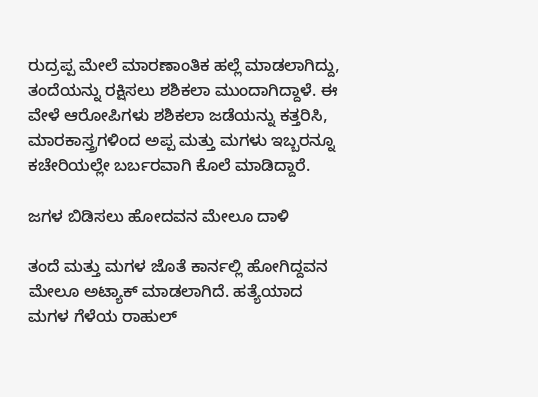ರುದ್ರಪ್ಪ ಮೇಲೆ ಮಾರಣಾಂತಿಕ ಹಲ್ಲೆ ಮಾಡಲಾಗಿದ್ದು, ತಂದೆಯನ್ನು ರಕ್ಷಿಸಲು ಶಶಿಕಲಾ ಮುಂದಾಗಿದ್ದಾಳೆ. ಈ ವೇಳೆ ಆರೋಪಿಗಳು ಶಶಿಕಲಾ ಜಡೆಯನ್ನು ಕತ್ತರಿಸಿ, ಮಾರಕಾಸ್ತ್ರಗಳಿಂದ ಅಪ್ಪ ಮತ್ತು ಮಗಳು ಇಬ್ಬರನ್ನೂ ಕಚೇರಿಯಲ್ಲೇ ಬರ್ಬರವಾಗಿ ಕೊಲೆ ಮಾಡಿದ್ದಾರೆ.

ಜಗಳ ಬಿಡಿಸಲು ಹೋದವನ ಮೇಲೂ ದಾಳಿ

ತಂದೆ ಮತ್ತು ಮಗಳ ಜೊತೆ ಕಾರ್ನಲ್ಲಿ‌ ಹೋಗಿದ್ದವನ ಮೇಲೂ ಅಟ್ಯಾಕ್ ಮಾಡಲಾಗಿದೆ. ಹತ್ಯೆಯಾದ ಮಗಳ‌ ಗೆಳೆಯ ರಾಹುಲ್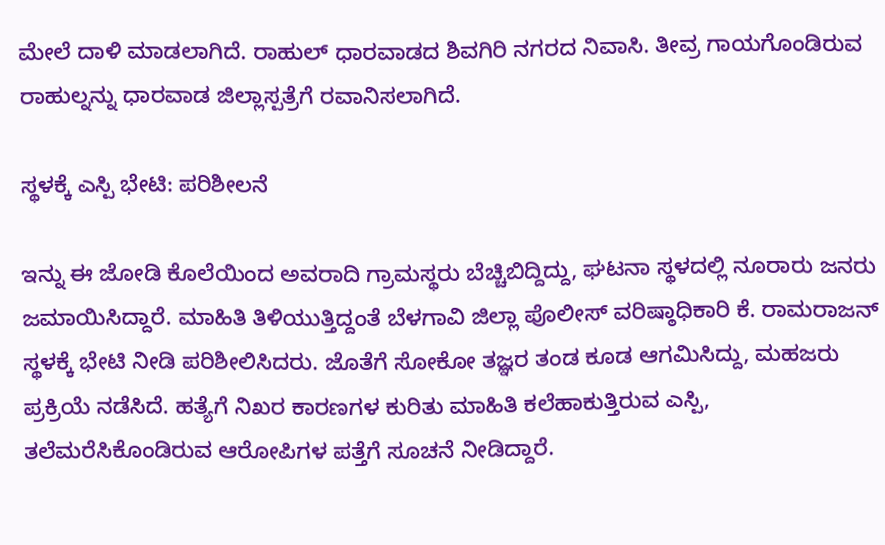ಮೇಲೆ ದಾಳಿ ಮಾಡಲಾಗಿದೆ. ರಾಹುಲ್ ಧಾರವಾಡದ ಶಿವಗಿರಿ ನಗರದ ನಿವಾಸಿ. ತೀವ್ರ ಗಾಯಗೊಂಡಿರುವ ರಾಹುಲ್ನನ್ನು ಧಾರವಾಡ ಜಿಲ್ಲಾಸ್ಪತ್ರೆಗೆ ರವಾನಿಸಲಾಗಿದೆ.

ಸ್ಥಳಕ್ಕೆ ಎಸ್ಪಿ ಭೇಟಿ: ಪರಿಶೀಲನೆ

ಇನ್ನು ಈ ಜೋಡಿ ಕೊಲೆಯಿಂದ ಅವರಾದಿ ಗ್ರಾಮಸ್ಥರು ಬೆಚ್ಚಿಬಿದ್ದಿದ್ದು, ಘಟನಾ ಸ್ಥಳದಲ್ಲಿ ನೂರಾರು ಜನರು ಜಮಾಯಿಸಿದ್ದಾರೆ. ಮಾಹಿತಿ ತಿಳಿಯುತ್ತಿದ್ದಂತೆ ಬೆಳಗಾವಿ ಜಿಲ್ಲಾ ಪೊಲೀಸ್ ವರಿಷ್ಠಾಧಿಕಾರಿ ಕೆ. ರಾಮರಾಜನ್ ಸ್ಥಳಕ್ಕೆ ಭೇಟಿ ನೀಡಿ ಪರಿಶೀಲಿಸಿದರು. ಜೊತೆಗೆ ಸೋಕೋ ತಜ್ಞರ ತಂಡ ಕೂಡ ಆಗಮಿಸಿದ್ದು, ಮಹಜರು ಪ್ರಕ್ರಿಯೆ ನಡೆಸಿದೆ. ಹತ್ಯೆಗೆ ನಿಖರ ಕಾರಣಗಳ ಕುರಿತು ಮಾಹಿತಿ ಕಲೆಹಾಕುತ್ತಿರುವ ಎಸ್ಪಿ, ತಲೆಮರೆಸಿಕೊಂಡಿರುವ ಆರೋಪಿಗಳ ಪತ್ತೆಗೆ ಸೂಚನೆ ನೀಡಿದ್ದಾರೆ.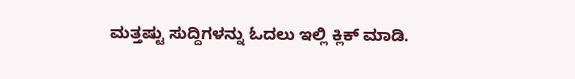ಮತ್ತಷ್ಟು ಸುದ್ದಿಗಳನ್ನು ಓದಲು ಇಲ್ಲಿ ಕ್ಲಿಕ್ ಮಾಡಿ.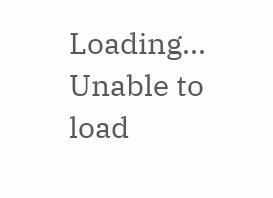Loading...
Unable to load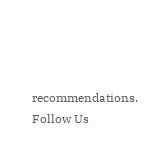recommendations.
Follow Us